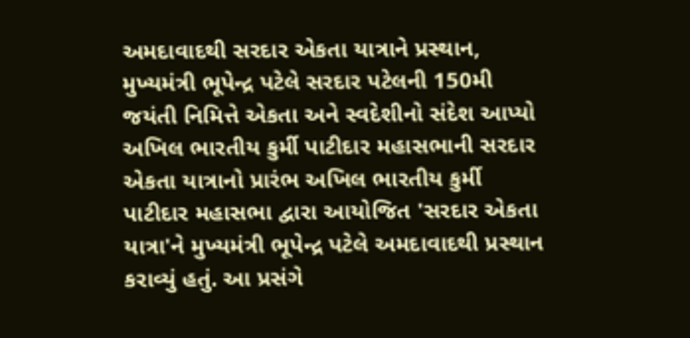અમદાવાદથી સરદાર એકતા યાત્રાને પ્રસ્થાન, મુખ્યમંત્રી ભૂપેન્દ્ર પટેલે સરદાર પટેલની 150મી જયંતી નિમિત્તે એકતા અને સ્વદેશીનો સંદેશ આપ્યો
અખિલ ભારતીય કુર્મી પાટીદાર મહાસભાની સરદાર એકતા યાત્રાનો પ્રારંભ અખિલ ભારતીય કુર્મી પાટીદાર મહાસભા દ્વારા આયોજિત 'સરદાર એકતા યાત્રા'ને મુખ્યમંત્રી ભૂપેન્દ્ર પટેલે અમદાવાદથી પ્રસ્થાન કરાવ્યું હતું. આ પ્રસંગે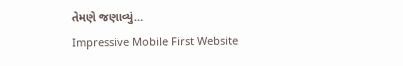તેમણે જણાવ્યું…
Impressive Mobile First Website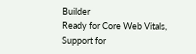Builder
Ready for Core Web Vitals, Support for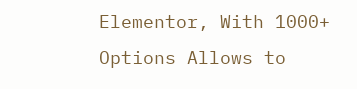Elementor, With 1000+ Options Allows to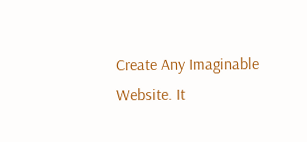Create Any Imaginable Website. It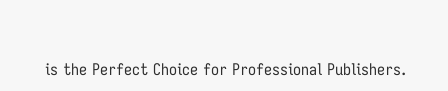is the Perfect Choice for Professional Publishers.